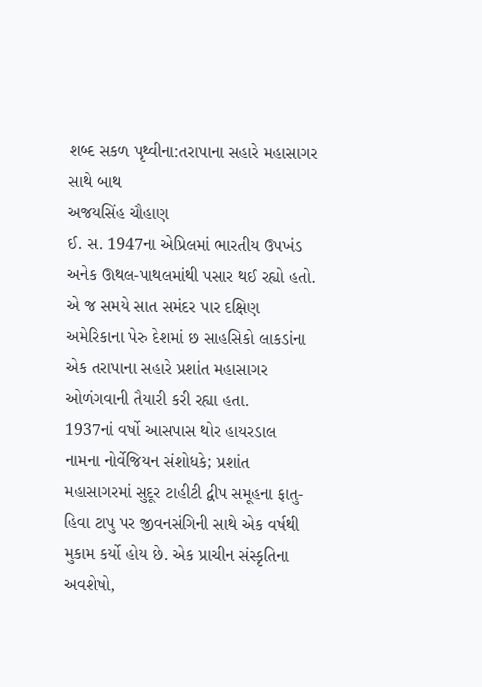શબ્દ સકળ પૃથ્વીના:તરાપાના સહારે મહાસાગર સાથે બાથ
અજયસિંહ ચૌહાણ
ઈ. સ. 1947ના એપ્રિલમાં ભારતીય ઉપખંડ અનેક ઊથલ-પાથલમાંથી પસાર થઈ રહ્યો હતો. એ જ સમયે સાત સમંદર પાર દક્ષિણ અમેરિકાના પેરુ દેશમાં છ સાહસિકો લાકડાંના એક તરાપાના સહારે પ્રશાંત મહાસાગર ઓળંગવાની તૈયારી કરી રહ્યા હતા.
1937નાં વર્ષો આસપાસ થોર હાયરડાલ નામના નોર્વેજિયન સંશોધકે; પ્રશાંત મહાસાગરમાં સુદૂર ટાહીટી દ્વીપ સમૂહના ફાતુ-હિવા ટાપુ પર જીવનસંગિની સાથે એક વર્ષથી મુકામ કર્યો હોય છે. એક પ્રાચીન સંસ્કૃતિના અવશેષો,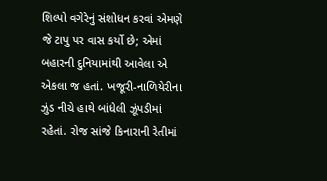શિલ્પો વગેરેનું સંશોધન કરવાં એમણે જે ટાપુ પર વાસ કર્યો છે; એમાં બહારની દુનિયામાંથી આવેલા એ એકલા જ હતાં. ખજૂરી-નાળિયેરીના ઝુંડ નીચે હાથે બાંધેલી ઝૂંપડીમાં રહેતાં. રોજ સાંજે કિનારાની રેતીમાં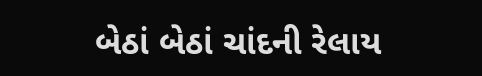બેઠાં બેઠાં ચાંદની રેલાય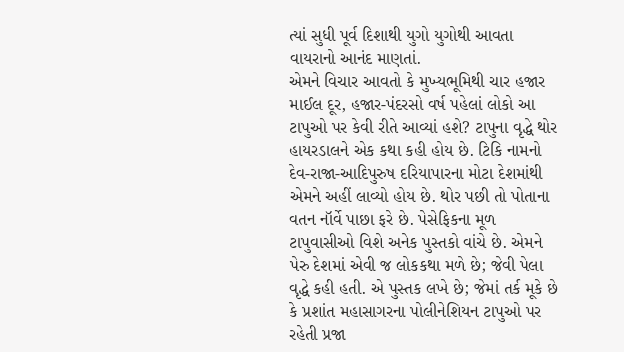ત્યાં સુધી પૂર્વ દિશાથી યુગો યુગોથી આવતા વાયરાનો આનંદ માણતાં.
એમને વિચાર આવતો કે મુખ્યભૂમિથી ચાર હજાર માઈલ દૂર, હજાર-પંદરસો વર્ષ પહેલાં લોકો આ ટાપુઓ પર કેવી રીતે આવ્યાં હશે? ટાપુના વૃદ્ધે થોર હાયરડાલને એક કથા કહી હોય છે. ટિકિ નામનો દેવ-રાજા-આદિપુરુષ દરિયાપારના મોટા દેશમાંથી એમને અહીં લાવ્યો હોય છે. થોર પછી તો પોતાના વતન નૉર્વે પાછા ફરે છે. પેસેફિકના મૂળ ટાપુવાસીઓ વિશે અનેક પુસ્તકો વાંચે છે. એમને પેરુ દેશમાં એવી જ લોકકથા મળે છે; જેવી પેલા વૃદ્ધે કહી હતી. એ પુસ્તક લખે છે; જેમાં તર્ક મૂકે છે કે પ્રશાંત મહાસાગરના પોલીનેશિયન ટાપુઓ પર રહેતી પ્રજા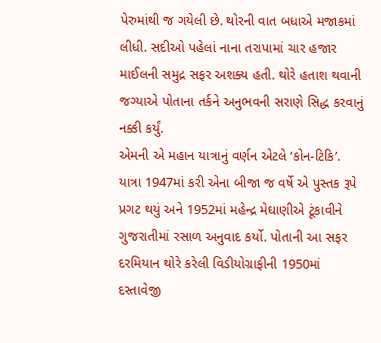પેરુમાંથી જ ગયેલી છે. થોરની વાત બધાએ મજાકમાં લીધી. સદીઓ પહેલાં નાના તરાપામાં ચાર હજાર માઈલની સમુદ્ર સફર અશક્ય હતી. થોરે હતાશ થવાની જગ્યાએ પોતાના તર્કને અનુભવની સરાણે સિદ્ધ કરવાનું નક્કી કર્યું.
એમની એ મહાન યાત્રાનું વર્ણન એટલે ‘કોન-ટિકિ’. યાત્રા 1947માં કરી એના બીજા જ વર્ષે એ પુસ્તક રૂપે પ્રગટ થયું અને 1952માં મહેન્દ્ર મેઘાણીએ ટૂંકાવીને ગુજરાતીમાં રસાળ અનુવાદ કર્યો. પોતાની આ સફર દરમિયાન થોરે કરેલી વિડીયોગ્રાફીની 1950માં દસ્તાવેજી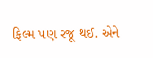ફિલ્મ પણ રજૂ થઈ. એને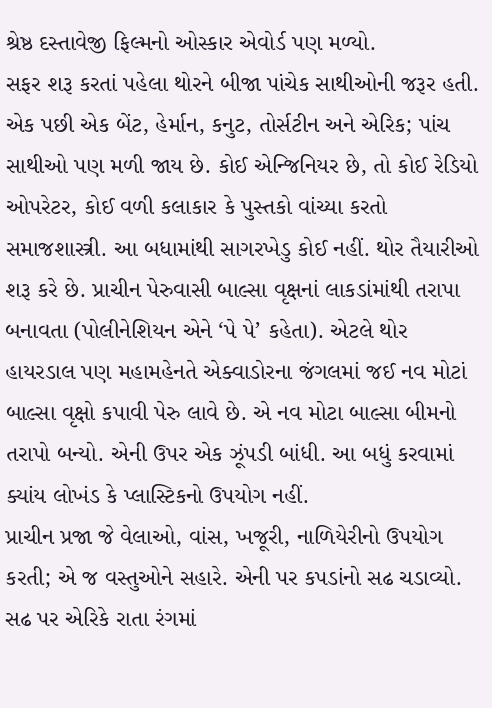શ્રેષ્ઠ દસ્તાવેજી ફિલ્મનો ઓસ્કાર એવોર્ડ પણ મળ્યો.
સફર શરૂ કરતાં પહેલા થોરને બીજા પાંચેક સાથીઓની જરૂર હતી. એક પછી એક બેંટ, હેર્માન, કનુટ, તોર્સટીન અને એરિક; પાંચ સાથીઓ પણ મળી જાય છે. કોઈ એન્જિનિયર છે, તો કોઈ રેડિયો ઓપરેટર, કોઈ વળી કલાકાર કે પુસ્તકો વાંચ્યા કરતો સમાજશાસ્ત્રી. આ બધામાંથી સાગરખેડુ કોઈ નહીં. થોર તૈયારીઓ શરૂ કરે છે. પ્રાચીન પેરુવાસી બાલ્સા વૃક્ષનાં લાકડાંમાંથી તરાપા બનાવતા (પોલીનેશિયન એને ‘પે પે’ કહેતા). એટલે થોર હાયરડાલ પણ મહામહેનતે એક્વાડોરના જંગલમાં જઈ નવ મોટાં બાલ્સા વૃક્ષો કપાવી પેરુ લાવે છે. એ નવ મોટા બાલ્સા બીમનો તરાપો બન્યો. એની ઉપર એક ઝૂંપડી બાંધી. આ બધું કરવામાં ક્યાંય લોખંડ કે પ્લાસ્ટિકનો ઉપયોગ નહીં.
પ્રાચીન પ્રજા જે વેલાઓ, વાંસ, ખજૂરી, નાળિયેરીનો ઉપયોગ કરતી; એ જ વસ્તુઓને સહારે. એની પર કપડાંનો સઢ ચડાવ્યો. સઢ પર એરિકે રાતા રંગમાં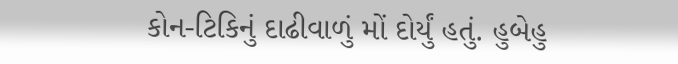કોન-ટિકિનું દાઢીવાળું મોં દોર્યું હતું. હુબેહુ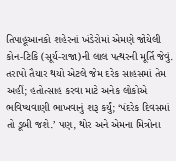તિપાહૂઆનકો શહેરનાં ખંડેરોમાં એમણે જોયેલી કોન-ટિકિ (સૂર્ય-રાજા)ની લાલ પત્થરની મૂર્તિ જેવું. તરાપો તૈયાર થયો એટલે જેમ દરેક સાહસમાં તેમ અહીં; હતોત્સાહ કરવા માટે અનેક લોકોએ ભવિષ્યવાણી ભાખવાનું શરૂ કર્યું; ‘પંદરેક દિવસમાં તો ડૂબી જશે.’ પણ, થોર અને એમના મિત્રોના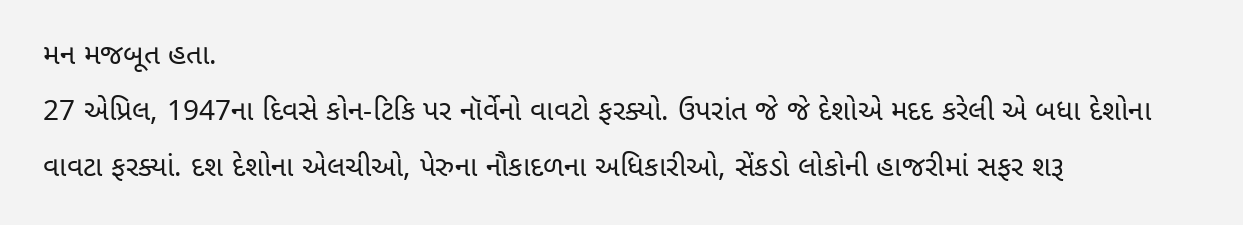મન મજબૂત હતા.
27 એપ્રિલ, 1947ના દિવસે કોન-ટિકિ પર નૉર્વેનો વાવટો ફરક્યો. ઉપરાંત જે જે દેશોએ મદદ કરેલી એ બધા દેશોના વાવટા ફરક્યાં. દશ દેશોના એલચીઓ, પેરુના નૌકાદળના અધિકારીઓ, સેંકડો લોકોની હાજરીમાં સફર શરૂ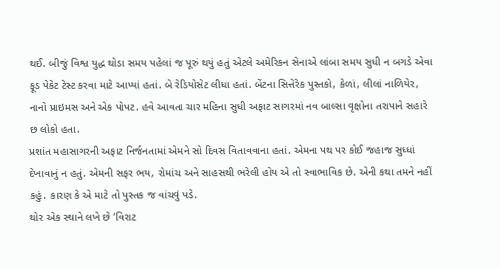થઈ. બીજું વિશ્વ યુદ્ધ થોડા સમય પહેલાં જ પૂરું થયું હતું એટલે અમેરિકન સેનાએ લાંબા સમય સુધી ન બગડે એવા ફૂડ પેકેટ ટેસ્ટ કરવા માટે આપ્યાં હતાં. બે રેડિયોસેટ લીધા હતાં. બેંટના સિત્તેરેક પુસ્તકો, કેળાં, લીલાં નાળિયેર, નાનો પ્રાઇમસ અને એક પોપટ. હવે આવતા ચાર મહિના સુધી અફાટ સાગરમાં નવ બાલ્સા વૃક્ષોના તરાપાને સહારે છ લોકો હતા.
પ્રશાંત મહાસાગરની અફાટ નિર્જનતામાં એમને સો દિવસ વિતાવવાના હતાં. એમના પથ પર કોઈ જહાજ સુધ્ધાં દેખાવાનું ન હતું. એમની સફર ભય, રોમાંચ અને સાહસથી ભરેલી હોય એ તો સ્વાભાવિક છે. એની કથા તમને નહીં કહું. કારણ કે એ માટે તો પુસ્તક જ વાંચવું પડે.
થોર એક સ્થાને લખે છે ‘વિરાટ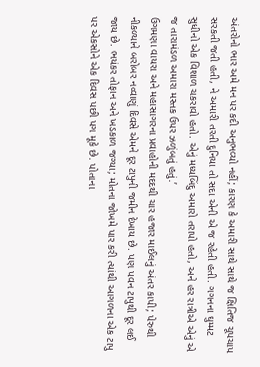અંતરોનો ભાર અમે મન પર કદી અનુભવ્યો નહીં; કારણ કે અમારી સાથે સાથે જ ક્ષિતિજ ચૂપચાપ સરકતી જતી હતી, ને અમારી તરતી દુનિયા તો સદા એની એ જ રહેતી હતી. ગગનના ઘુમ્મટ સુધીનો એક વિશાળ ચકરાવો હતો. એનું મધ્યબિંદુ અમારો તરાપો હતો, અને હર રાત્રીએ એનું એ જ તારામંડળ અમારા મસ્તક ઉપર ઝળુંબતું હતું.’
ઉગમણા વાયરા અને મહાસાગરના પ્રવાહોની મદદથી ચાર હજાર માઈલનું અંતર કાપી; પેરુથી નીકળ્યાને બરોબર નવ્વાણું દિવસે એમને દૂર ટાપુની જમીન દેખાય છે. પણ પવન ટાપુથી દૂર લઈ જાય છે. ભયંકર તોફાન અને ખડકાળ જગ્યા; મોતના જોખમે પાર કરી ત્યાંથી આગળના એક ટાપુ પર એકસોને એક દિવસ પછી પગ મૂકે છે. પોતાના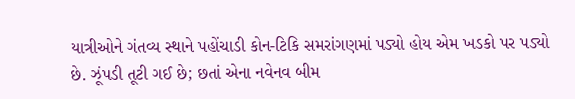યાત્રીઓને ગંતવ્ય સ્થાને પહોંચાડી કોન-ટિકિ સમરાંગણમાં પડ્યો હોય એમ ખડકો પર પડ્યો છે. ઝૂંપડી તૂટી ગઈ છે; છતાં એના નવેનવ બીમ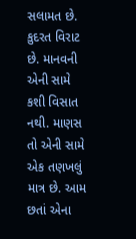સલામત છે.
કુદરત વિરાટ છે. માનવની એની સામે કશી વિસાત નથી. માણસ તો એની સામે એક તણખલું માત્ર છે. આમ છતાં એના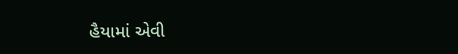હૈયામાં એવી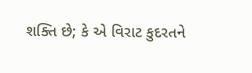શક્તિ છે; કે એ વિરાટ કુદરતને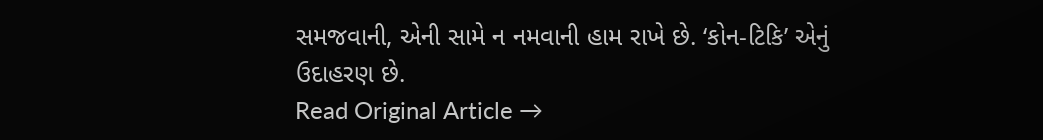સમજવાની, એની સામે ન નમવાની હામ રાખે છે. ‘કોન-ટિકિ’ એનું ઉદાહરણ છે.
Read Original Article →